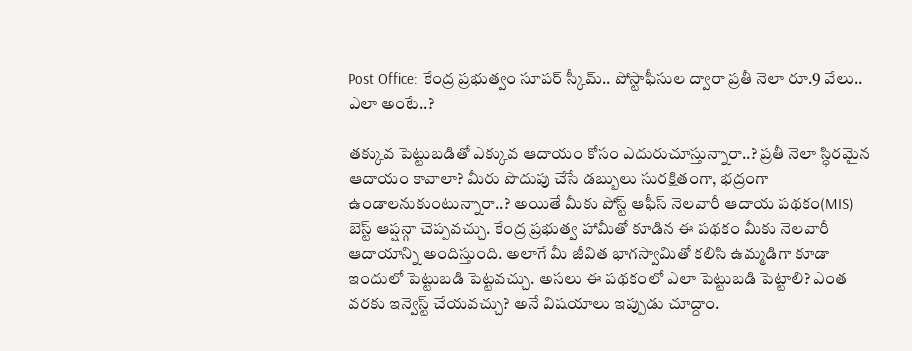Post Office: కేంద్ర ప్రభుత్వం సూపర్ స్కీమ్.. పోస్టాఫీసుల ద్వారా ప్రతీ నెలా రూ.9 వేలు.. ఎలా అంటే..?

తక్కువ పెట్టుబడితో ఎక్కువ ఆదాయం కోసం ఎదురుచూస్తున్నారా..? ప్రతీ నెలా స్ధిరమైన ఆదాయం కావాలా? మీరు పొదుపు చేసే డబ్బులు సురక్షితంగా, భద్రంగా ఉండాలనుకుంటున్నారా..? అయితే మీకు పోస్ట్ ఆఫీస్ నెలవారీ ఆదాయ పథకం(MIS) బెస్ట్ ఆప్షన్గా చెప్పవచ్చు. కేంద్ర ప్రభుత్వ హామీతో కూడిన ఈ పథకం మీకు నెలవారీ ఆదాయాన్ని అందిస్తుంది. అలాగే మీ జీవిత భాగస్వామితో కలిసి ఉమ్మడిగా కూడా ఇందులో పెట్టుబడి పెట్టవచ్చు. అసలు ఈ పథకంలో ఎలా పెట్టుబడి పెట్టాలి? ఎంత వరకు ఇన్వెస్ట్ చేయవచ్చు? అనే విషయాలు ఇప్పుడు చూద్దాం.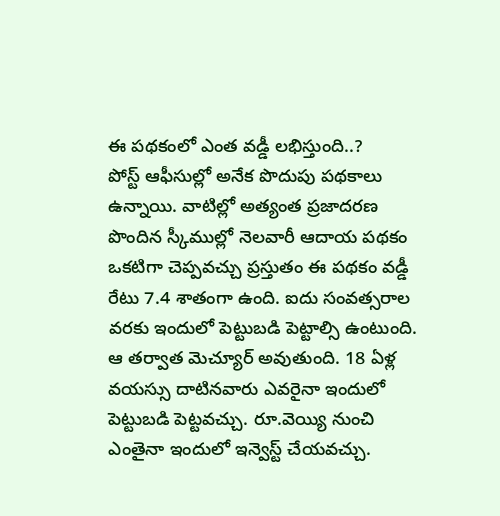ఈ పథకంలో ఎంత వడ్డీ లభిస్తుంది..?
పోస్ట్ ఆఫీసుల్లో అనేక పొదుపు పథకాలు ఉన్నాయి. వాటిల్లో అత్యంత ప్రజాదరణ పొందిన స్కీముల్లో నెలవారీ ఆదాయ పథకం ఒకటిగా చెప్పవచ్చు ప్రస్తుతం ఈ పథకం వడ్డీ రేటు 7.4 శాతంగా ఉంది. ఐదు సంవత్సరాల వరకు ఇందులో పెట్టుబడి పెట్టాల్సి ఉంటుంది. ఆ తర్వాత మెచ్యూర్ అవుతుంది. 18 ఏళ్ల వయస్సు దాటినవారు ఎవరైనా ఇందులో పెట్టుబడి పెట్టవచ్చు. రూ.వెయ్యి నుంచి ఎంతైనా ఇందులో ఇన్వెస్ట్ చేయవచ్చు.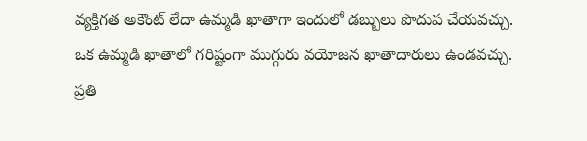వ్యక్తిగత అకౌంట్ లేదా ఉమ్మడి ఖాతాగా ఇందులో డబ్బులు పొదుప చేయవచ్చు. ఒక ఉమ్మడి ఖాతాలో గరిష్టంగా ముగ్గురు వయోజన ఖాతాదారులు ఉండవచ్చు.
ప్రతి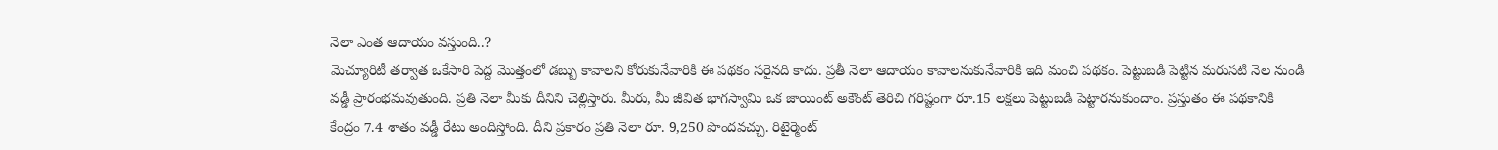నెలా ఎంత ఆదాయం వస్తుంది..?
మెచ్యూరిటీ తర్వాత ఒకేసారి పెద్ద మొత్తంలో డబ్బు కావాలని కోరుకునేవారికి ఈ పథకం సరైనది కాదు. ప్రతీ నెలా ఆదాయం కావాలనుకునేవారికి ఇది మంచి పథకం. పెట్టుబడి పెట్టిన మరుసటి నెల నుండి వడ్డీ ప్రారంభమవుతుంది. ప్రతి నెలా మీకు దీనిని చెల్లిస్తారు. మీరు, మీ జీవిత భాగస్వామి ఒక జాయింట్ అకౌంట్ తెరిచి గరిష్టంగా రూ.15 లక్షలు పెట్టుబడి పెట్టారనుకుందాం. ప్రస్తుతం ఈ పథకానికి కేంద్రం 7.4 శాతం వడ్డీ రేటు అందిస్తోంది. దీని ప్రకారం ప్రతి నెలా రూ. 9,250 పొందవచ్చు. రిటైర్మెంట్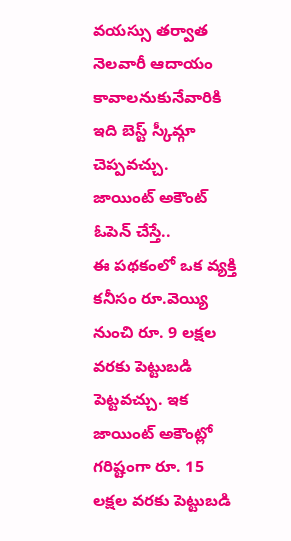వయస్సు తర్వాత నెలవారీ ఆదాయం కావాలనుకునేవారికి ఇది బెస్ట్ స్కీమ్గా చెప్పవచ్చు.
జాయింట్ అకౌంట్ ఓపెన్ చేస్తే..
ఈ పథకంలో ఒక వ్యక్తి కనీసం రూ.వెయ్యి నుంచి రూ. 9 లక్షల వరకు పెట్టుబడి పెట్టవచ్చు. ఇక జాయింట్ అకౌంట్లో గరిష్టంగా రూ. 15 లక్షల వరకు పెట్టుబడి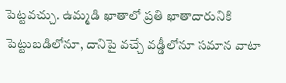పెట్టవచ్చు. ఉమ్మడి ఖాతాలో ప్రతి ఖాతాదారునికి పెట్టుబడిలోనూ, దానిపై వచ్చే వడ్డీలోనూ సమాన వాటా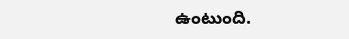ఉంటుంది.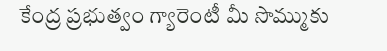కేంద్ర ప్రభుత్వం గ్యారెంటీ మీ సొమ్ముకు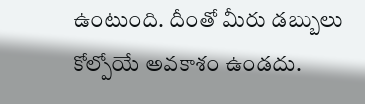ఉంటుంది. దీంతో మీరు డబ్బులు కోల్పోయే అవకాశం ఉండదు.